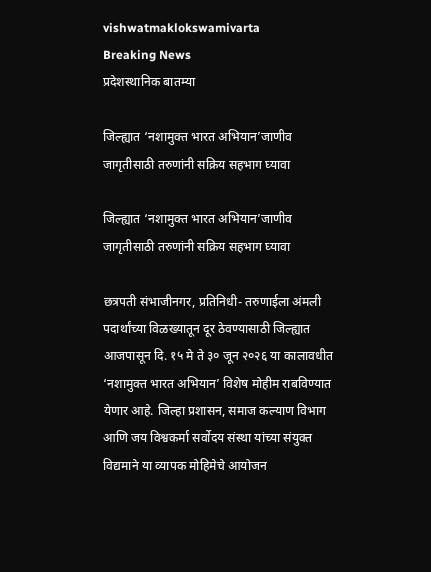vishwatmaklokswamivarta
Breaking News
प्रदेशस्थानिक बातम्या

जिल्ह्यात ‘नशामुक्त भारत अभियान’जाणीव जागृतीसाठी तरुणांनी सक्रिय सहभाग घ्यावा

जिल्ह्यात ‘नशामुक्त भारत अभियान’जाणीव जागृतीसाठी तरुणांनी सक्रिय सहभाग घ्यावा

छत्रपती संभाजीनगर, प्रतिनिधी- तरुणाईला अंमली पदार्थांच्या विळख्यातून दूर ठेवण्यासाठी जिल्ह्यात आजपासून दि. १५ मे ते ३० जून २०२६ या कालावधीत ‘नशामुक्त भारत अभियान’ विशेष मोहीम राबविण्यात येणार आहे. जिल्हा प्रशासन, समाज कल्याण विभाग आणि जय विश्वकर्मा सर्वोदय संस्था यांच्या संयुक्त विद्यमाने या व्यापक मोहिमेचे आयोजन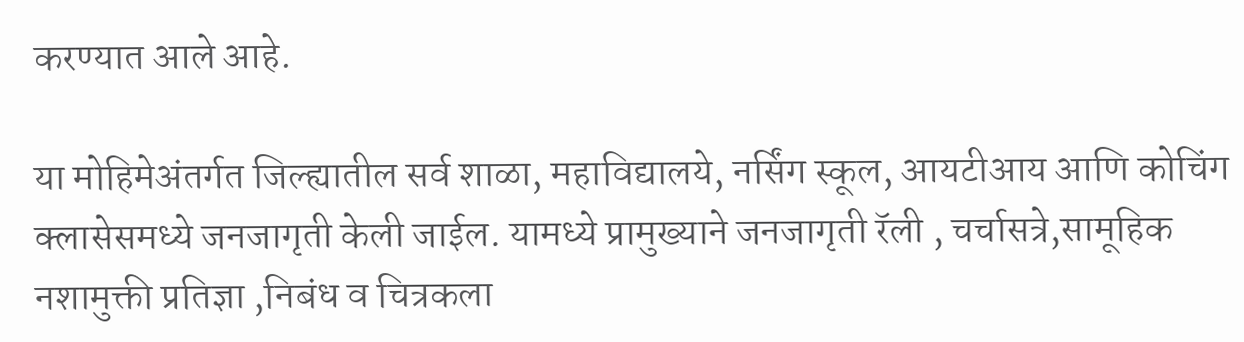करण्यात आले आहे.

या मोहिमेअंतर्गत जिल्ह्यातील सर्व शाळा, महाविद्यालये, नर्सिंग स्कूल, आयटीआय आणि कोचिंग क्लासेसमध्ये जनजागृती केली जाईल. यामध्ये प्रामुख्याने जनजागृती रॅली , चर्चासत्रे,सामूहिक नशामुक्ती प्रतिज्ञा ,निबंध व चित्रकला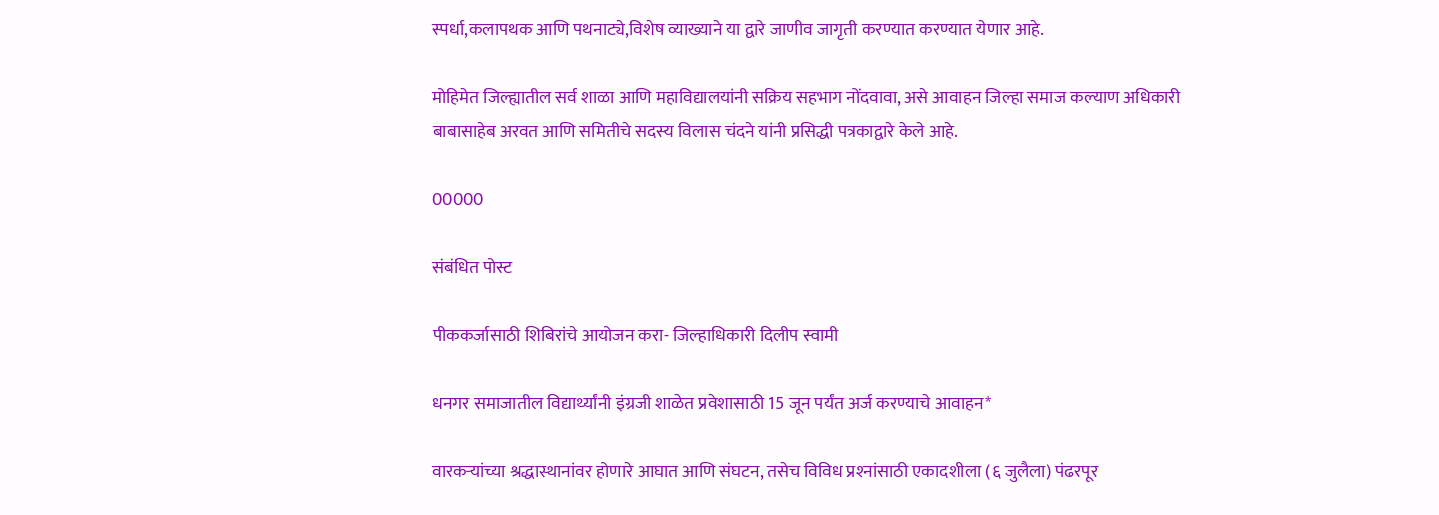स्पर्धा,कलापथक आणि पथनाट्ये,विशेष व्याख्याने या द्वारे जाणीव जागृती करण्यात करण्यात येणार आहे.

मोहिमेत जिल्ह्यातील सर्व शाळा आणि महाविद्यालयांनी सक्रिय सहभाग नोंदवावा, असे आवाहन जिल्हा समाज कल्याण अधिकारी बाबासाहेब अरवत आणि समितीचे सदस्य विलास चंदने यांनी प्रसिद्धी पत्रकाद्वारे केले आहे.

00000

संबंधित पोस्ट

पीककर्जासाठी शिबिरांचे आयोजन करा- जिल्हाधिकारी दिलीप स्वामी

धनगर समाजातील विद्यार्थ्यांनी इंग्रजी शाळेत प्रवेशासाठी 15 जून पर्यंत अर्ज करण्याचे आवाहन*

वारकर्‍यांच्या श्रद्धास्थानांवर होणारे आघात आणि संघटन, तसेच विविध प्रश्‍नांसाठी एकादशीला (६ जुलैला) पंढरपूर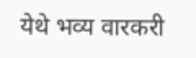येथे भव्य वारकरी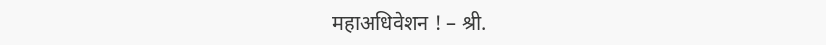महाअधिवेशन ! – श्री.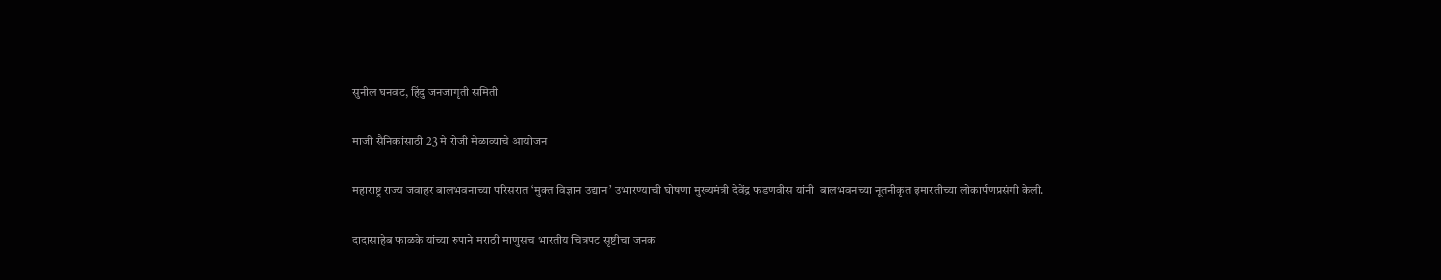सुनील घनवट, हिंदु जनजागृती समिती

माजी सैनिकांसाठी 23 मे रोजी मेळाव्याचे आयोजन

महाराष्ट्र राज्य जवाहर बालभवनाच्या परिसरात ‘मुक्त विज्ञान उद्यान’ उभारण्याची घोषणा मुख्यमंत्री देवेंद्र फडणवीस यांनी  बालभवनच्या नूतनीकृत इमारतीच्या लोकार्पणप्रसंगी केली.

दादासाहेब फाळके यांच्या रुपाने मराठी माणुसच भारतीय चित्रपट सृष्टीचा जनक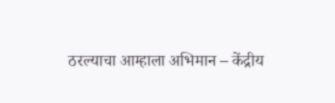ठरल्याचा आम्हाला अभिमान – केंद्रीय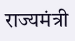राज्यमंत्री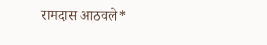रामदास आठवले*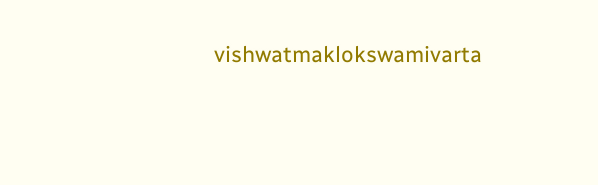vishwatmaklokswamivarta